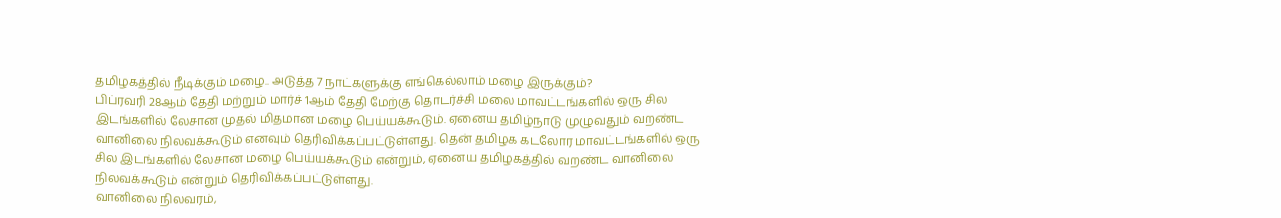தமிழகத்தில் நீடிக்கும் மழை.. அடுத்த 7 நாட்களுக்கு எங்கெல்லாம் மழை இருக்கும்?
பிப்ரவரி 28ஆம் தேதி மற்றும் மார்ச் 1ஆம் தேதி மேற்கு தொடர்ச்சி மலை மாவட்டங்களில் ஒரு சில இடங்களில் லேசான முதல் மிதமான மழை பெய்யக்கூடும். ஏனைய தமிழ்நாடு முழுவதும் வறண்ட வானிலை நிலவக்கூடும் எனவும் தெரிவிக்கப்பட்டுள்ளது. தென் தமிழக கடலோர மாவட்டங்களில் ஒரு சில இடங்களில் லேசான மழை பெய்யக்கூடும் என்றும், ஏனைய தமிழகத்தில் வறண்ட வானிலை நிலவக்கூடும் என்றும் தெரிவிக்கப்பட்டுள்ளது.
வானிலை நிலவரம்,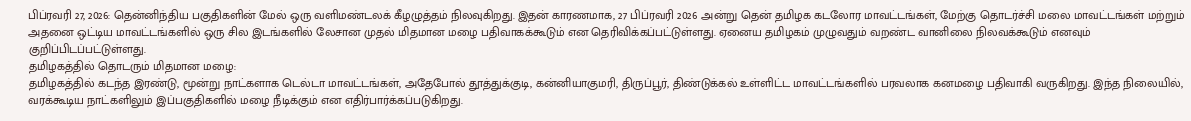பிப்ரவரி 27, 2026: தென்னிந்திய பகுதிகளின் மேல் ஒரு வளிமண்டலக் கீழழுத்தம் நிலவுகிறது. இதன் காரணமாக, 27 பிப்ரவரி 2026 அன்று தென் தமிழக கடலோர மாவட்டங்கள், மேற்கு தொடர்ச்சி மலை மாவட்டங்கள் மற்றும் அதனை ஒட்டிய மாவட்டங்களில் ஒரு சில இடங்களில் லேசான முதல் மிதமான மழை பதிவாகக்கூடும் என தெரிவிக்கப்பட்டுள்ளது. ஏனைய தமிழகம் முழுவதும் வறண்ட வானிலை நிலவக்கூடும் எனவும் குறிப்பிடப்பட்டுள்ளது.
தமிழகத்தில் தொடரும் மிதமான மழை:
தமிழகத்தில் கடந்த இரண்டு, மூன்று நாட்களாக டெல்டா மாவட்டங்கள், அதேபோல் தூத்துக்குடி, கன்னியாகுமரி, திருப்பூர், திண்டுக்கல் உள்ளிட்ட மாவட்டங்களில் பரவலாக கனமழை பதிவாகி வருகிறது. இந்த நிலையில், வரக்கூடிய நாட்களிலும் இப்பகுதிகளில் மழை நீடிக்கும் என எதிர்பார்க்கப்படுகிறது.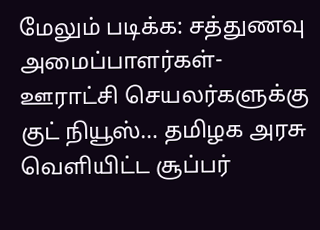மேலும் படிக்க: சத்துணவு அமைப்பாளர்கள்- ஊராட்சி செயலர்களுக்கு குட் நியூஸ்… தமிழக அரசு வெளியிட்ட சூப்பர்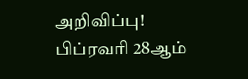அறிவிப்பு!
பிப்ரவரி 28ஆம்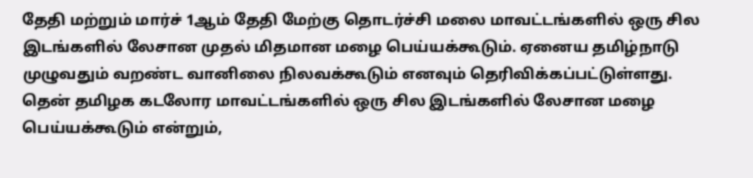தேதி மற்றும் மார்ச் 1ஆம் தேதி மேற்கு தொடர்ச்சி மலை மாவட்டங்களில் ஒரு சில இடங்களில் லேசான முதல் மிதமான மழை பெய்யக்கூடும். ஏனைய தமிழ்நாடு முழுவதும் வறண்ட வானிலை நிலவக்கூடும் எனவும் தெரிவிக்கப்பட்டுள்ளது. தென் தமிழக கடலோர மாவட்டங்களில் ஒரு சில இடங்களில் லேசான மழை பெய்யக்கூடும் என்றும்,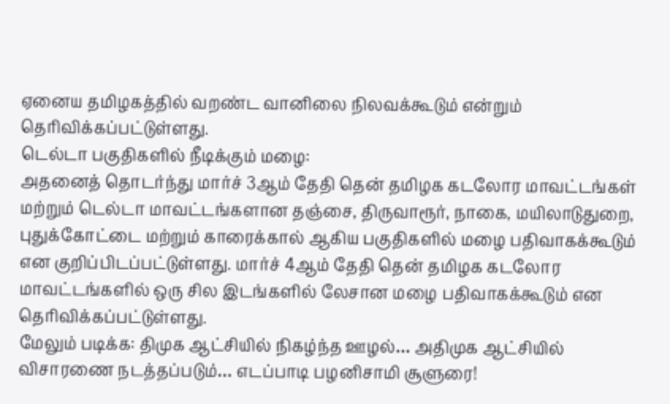ஏனைய தமிழகத்தில் வறண்ட வானிலை நிலவக்கூடும் என்றும் தெரிவிக்கப்பட்டுள்ளது.
டெல்டா பகுதிகளில் நீடிக்கும் மழை:
அதனைத் தொடர்ந்து மார்ச் 3ஆம் தேதி தென் தமிழக கடலோர மாவட்டங்கள் மற்றும் டெல்டா மாவட்டங்களான தஞ்சை, திருவாரூர், நாகை, மயிலாடுதுறை, புதுக்கோட்டை மற்றும் காரைக்கால் ஆகிய பகுதிகளில் மழை பதிவாகக்கூடும் என குறிப்பிடப்பட்டுள்ளது. மார்ச் 4ஆம் தேதி தென் தமிழக கடலோர மாவட்டங்களில் ஒரு சில இடங்களில் லேசான மழை பதிவாகக்கூடும் என தெரிவிக்கப்பட்டுள்ளது.
மேலும் படிக்க: திமுக ஆட்சியில் நிகழ்ந்த ஊழல்… அதிமுக ஆட்சியில் விசாரணை நடத்தப்படும்… எடப்பாடி பழனிசாமி சூளுரை!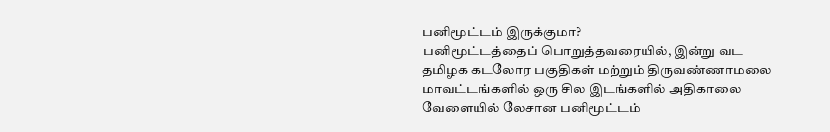பனிமூட்டம் இருக்குமா?
பனிமூட்டத்தைப் பொறுத்தவரையில், இன்று வட தமிழக கடலோர பகுதிகள் மற்றும் திருவண்ணாமலை மாவட்டங்களில் ஒரு சில இடங்களில் அதிகாலை வேளையில் லேசான பனிமூட்டம்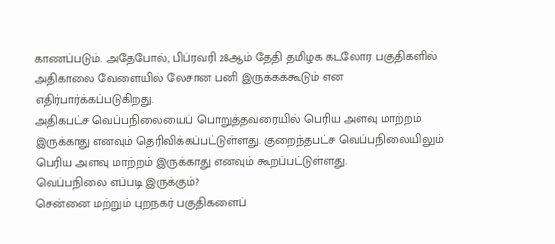காணப்படும். அதேபோல், பிப்ரவரி 28ஆம் தேதி தமிழக கடலோர பகுதிகளில் அதிகாலை வேளையில் லேசான பனி இருக்கக்கூடும் என எதிர்பார்க்கப்படுகிறது.
அதிகபட்ச வெப்பநிலையைப் பொறுத்தவரையில் பெரிய அளவு மாற்றம் இருக்காது எனவும் தெரிவிக்கப்பட்டுள்ளது. குறைந்தபட்ச வெப்பநிலையிலும் பெரிய அளவு மாற்றம் இருக்காது எனவும் கூறப்பட்டுள்ளது.
வெப்பநிலை எப்படி இருக்கும்?
சென்னை மற்றும் புறநகர் பகுதிகளைப்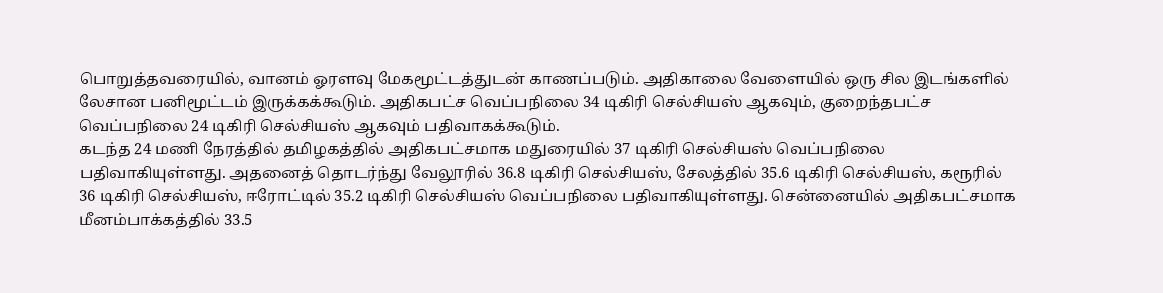பொறுத்தவரையில், வானம் ஓரளவு மேகமூட்டத்துடன் காணப்படும். அதிகாலை வேளையில் ஒரு சில இடங்களில் லேசான பனிமூட்டம் இருக்கக்கூடும். அதிகபட்ச வெப்பநிலை 34 டிகிரி செல்சியஸ் ஆகவும், குறைந்தபட்ச வெப்பநிலை 24 டிகிரி செல்சியஸ் ஆகவும் பதிவாகக்கூடும்.
கடந்த 24 மணி நேரத்தில் தமிழகத்தில் அதிகபட்சமாக மதுரையில் 37 டிகிரி செல்சியஸ் வெப்பநிலை பதிவாகியுள்ளது. அதனைத் தொடர்ந்து வேலூரில் 36.8 டிகிரி செல்சியஸ், சேலத்தில் 35.6 டிகிரி செல்சியஸ், கரூரில் 36 டிகிரி செல்சியஸ், ஈரோட்டில் 35.2 டிகிரி செல்சியஸ் வெப்பநிலை பதிவாகியுள்ளது. சென்னையில் அதிகபட்சமாக மீனம்பாக்கத்தில் 33.5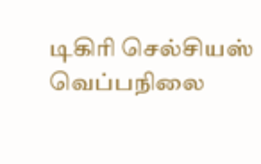டிகிரி செல்சியஸ் வெப்பநிலை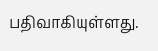பதிவாகியுள்ளது.